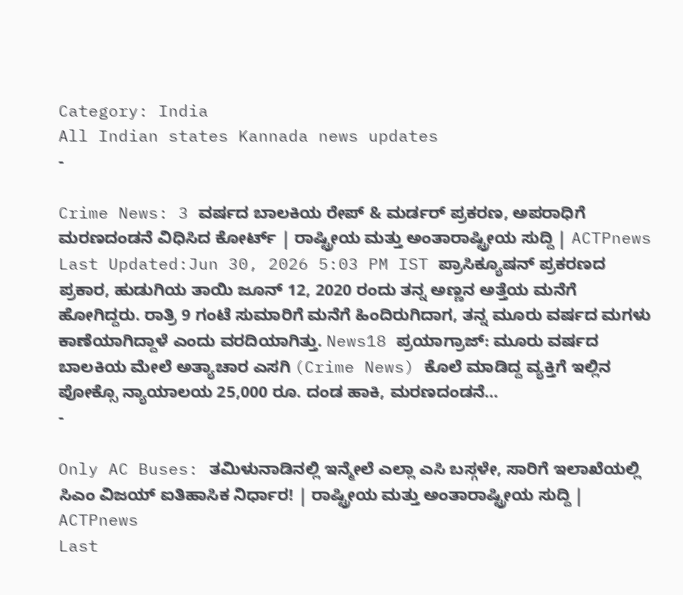Category: India
All Indian states Kannada news updates
-

Crime News: 3 ವರ್ಷದ ಬಾಲಕಿಯ ರೇಪ್ & ಮರ್ಡರ್ ಪ್ರಕರಣ, ಅಪರಾಧಿಗೆ ಮರಣದಂಡನೆ ವಿಧಿಸಿದ ಕೋರ್ಟ್ | ರಾಷ್ಟ್ರೀಯ ಮತ್ತು ಅಂತಾರಾಷ್ಟ್ರೀಯ ಸುದ್ದಿ | ACTPnews
Last Updated:Jun 30, 2026 5:03 PM IST ಪ್ರಾಸಿಕ್ಯೂಷನ್ ಪ್ರಕರಣದ ಪ್ರಕಾರ, ಹುಡುಗಿಯ ತಾಯಿ ಜೂನ್ 12, 2020 ರಂದು ತನ್ನ ಅಣ್ಣನ ಅತ್ತೆಯ ಮನೆಗೆ ಹೋಗಿದ್ದರು. ರಾತ್ರಿ 9 ಗಂಟೆ ಸುಮಾರಿಗೆ ಮನೆಗೆ ಹಿಂದಿರುಗಿದಾಗ, ತನ್ನ ಮೂರು ವರ್ಷದ ಮಗಳು ಕಾಣೆಯಾಗಿದ್ದಾಳೆ ಎಂದು ವರದಿಯಾಗಿತ್ತು. News18 ಪ್ರಯಾಗ್ರಾಜ್: ಮೂರು ವರ್ಷದ ಬಾಲಕಿಯ ಮೇಲೆ ಅತ್ಯಾಚಾರ ಎಸಗಿ (Crime News) ಕೊಲೆ ಮಾಡಿದ್ದ ವ್ಯಕ್ತಿಗೆ ಇಲ್ಲಿನ ಪೋಕ್ಸೊ ನ್ಯಾಯಾಲಯ 25,000 ರೂ. ದಂಡ ಹಾಕಿ, ಮರಣದಂಡನೆ…
-

Only AC Buses: ತಮಿಳುನಾಡಿನಲ್ಲಿ ಇನ್ಮೇಲೆ ಎಲ್ಲಾ ಎಸಿ ಬಸ್ಗಳೇ, ಸಾರಿಗೆ ಇಲಾಖೆಯಲ್ಲಿ ಸಿಎಂ ವಿಜಯ್ ಐತಿಹಾಸಿಕ ನಿರ್ಧಾರ! | ರಾಷ್ಟ್ರೀಯ ಮತ್ತು ಅಂತಾರಾಷ್ಟ್ರೀಯ ಸುದ್ದಿ | ACTPnews
Last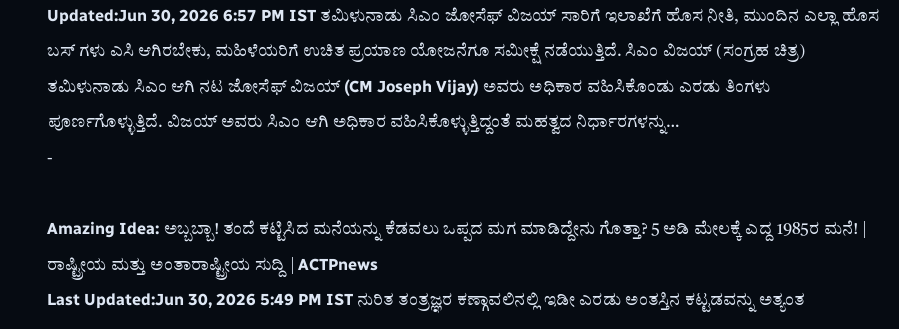Updated:Jun 30, 2026 6:57 PM IST ತಮಿಳುನಾಡು ಸಿಎಂ ಜೋಸೆಫ್ ವಿಜಯ್ ಸಾರಿಗೆ ಇಲಾಖೆಗೆ ಹೊಸ ನೀತಿ, ಮುಂದಿನ ಎಲ್ಲಾ ಹೊಸ ಬಸ್ ಗಳು ಎಸಿ ಆಗಿರಬೇಕು, ಮಹಿಳೆಯರಿಗೆ ಉಚಿತ ಪ್ರಯಾಣ ಯೋಜನೆಗೂ ಸಮೀಕ್ಷೆ ನಡೆಯುತ್ತಿದೆ. ಸಿಎಂ ವಿಜಯ್ (ಸಂಗ್ರಹ ಚಿತ್ರ) ತಮಿಳುನಾಡು ಸಿಎಂ ಆಗಿ ನಟ ಜೋಸೆಫ್ ವಿಜಯ್ (CM Joseph Vijay) ಅವರು ಅಧಿಕಾರ ವಹಿಸಿಕೊಂಡು ಎರಡು ತಿಂಗಳು ಪೂರ್ಣಗೊಳ್ಳುತ್ತಿದೆ. ವಿಜಯ್ ಅವರು ಸಿಎಂ ಆಗಿ ಅಧಿಕಾರ ವಹಿಸಿಕೊಳ್ಳುತ್ತಿದ್ದಂತೆ ಮಹತ್ವದ ನಿರ್ಧಾರಗಳನ್ನು…
-

Amazing Idea: ಅಬ್ಬಬ್ಬಾ! ತಂದೆ ಕಟ್ಟಿಸಿದ ಮನೆಯನ್ನು ಕೆಡವಲು ಒಪ್ಪದ ಮಗ ಮಾಡಿದ್ದೇನು ಗೊತ್ತಾ? 5 ಅಡಿ ಮೇಲಕ್ಕೆ ಎದ್ದ 1985ರ ಮನೆ! | ರಾಷ್ಟ್ರೀಯ ಮತ್ತು ಅಂತಾರಾಷ್ಟ್ರೀಯ ಸುದ್ದಿ | ACTPnews
Last Updated:Jun 30, 2026 5:49 PM IST ನುರಿತ ತಂತ್ರಜ್ಞರ ಕಣ್ಗಾವಲಿನಲ್ಲಿ ಇಡೀ ಎರಡು ಅಂತಸ್ತಿನ ಕಟ್ಟಡವನ್ನು ಅತ್ಯಂತ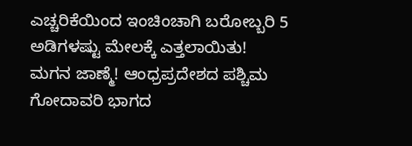ಎಚ್ಚರಿಕೆಯಿಂದ ಇಂಚಿಂಚಾಗಿ ಬರೋಬ್ಬರಿ 5 ಅಡಿಗಳಷ್ಟು ಮೇಲಕ್ಕೆ ಎತ್ತಲಾಯಿತು! ಮಗನ ಜಾಣ್ಮೆ! ಆಂಧ್ರಪ್ರದೇಶದ ಪಶ್ಚಿಮ ಗೋದಾವರಿ ಭಾಗದ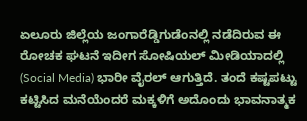ಏಲೂರು ಜಿಲ್ಲೆಯ ಜಂಗಾರೆಡ್ಡಿಗುಡೆಂನಲ್ಲಿ ನಡೆದಿರುವ ಈ ರೋಚಕ ಘಟನೆ ಇದೀಗ ಸೋಷಿಯಲ್ ಮೀಡಿಯಾದಲ್ಲಿ (Social Media) ಭಾರೀ ವೈರಲ್ ಆಗುತ್ತಿದೆ. ತಂದೆ ಕಷ್ಟಪಟ್ಟು ಕಟ್ಟಿಸಿದ ಮನೆಯೆಂದರೆ ಮಕ್ಕಳಿಗೆ ಅದೊಂದು ಭಾವನಾತ್ಮಕ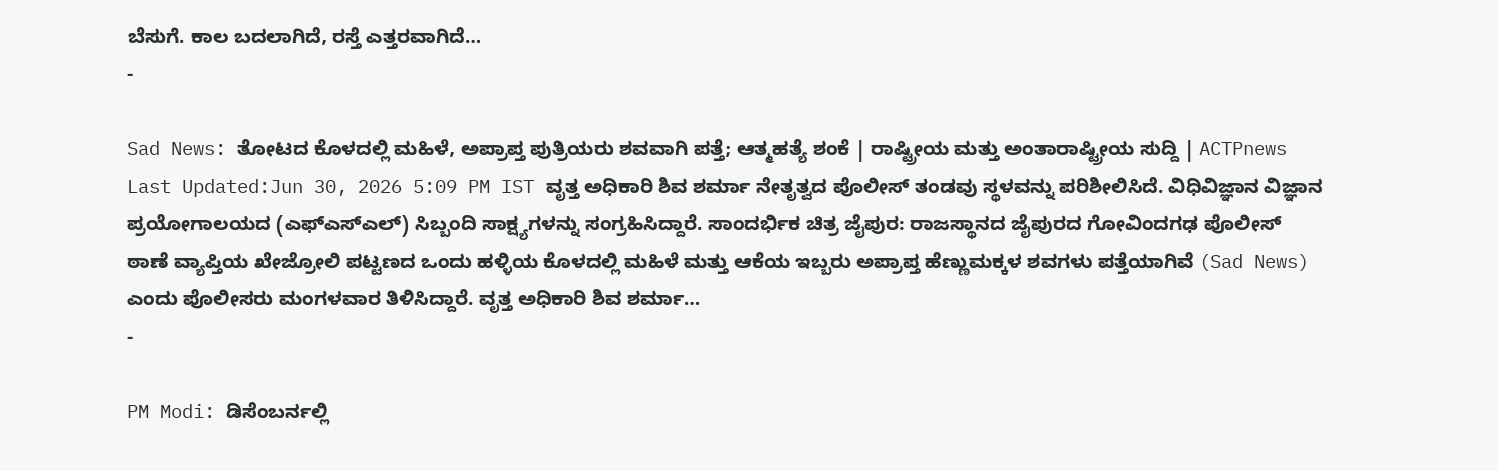ಬೆಸುಗೆ. ಕಾಲ ಬದಲಾಗಿದೆ, ರಸ್ತೆ ಎತ್ತರವಾಗಿದೆ…
-

Sad News: ತೋಟದ ಕೊಳದಲ್ಲಿ ಮಹಿಳೆ, ಅಪ್ರಾಪ್ತ ಪುತ್ರಿಯರು ಶವವಾಗಿ ಪತ್ತೆ; ಆತ್ಮಹತ್ಯೆ ಶಂಕೆ | ರಾಷ್ಟ್ರೀಯ ಮತ್ತು ಅಂತಾರಾಷ್ಟ್ರೀಯ ಸುದ್ದಿ | ACTPnews
Last Updated:Jun 30, 2026 5:09 PM IST ವೃತ್ತ ಅಧಿಕಾರಿ ಶಿವ ಶರ್ಮಾ ನೇತೃತ್ವದ ಪೊಲೀಸ್ ತಂಡವು ಸ್ಥಳವನ್ನು ಪರಿಶೀಲಿಸಿದೆ. ವಿಧಿವಿಜ್ಞಾನ ವಿಜ್ಞಾನ ಪ್ರಯೋಗಾಲಯದ (ಎಫ್ಎಸ್ಎಲ್) ಸಿಬ್ಬಂದಿ ಸಾಕ್ಷ್ಯಗಳನ್ನು ಸಂಗ್ರಹಿಸಿದ್ದಾರೆ. ಸಾಂದರ್ಭಿಕ ಚಿತ್ರ ಜೈಪುರ: ರಾಜಸ್ಥಾನದ ಜೈಪುರದ ಗೋವಿಂದಗಢ ಪೊಲೀಸ್ ಠಾಣೆ ವ್ಯಾಪ್ತಿಯ ಖೇಜ್ರೋಲಿ ಪಟ್ಟಣದ ಒಂದು ಹಳ್ಳಿಯ ಕೊಳದಲ್ಲಿ ಮಹಿಳೆ ಮತ್ತು ಆಕೆಯ ಇಬ್ಬರು ಅಪ್ರಾಪ್ತ ಹೆಣ್ಣುಮಕ್ಕಳ ಶವಗಳು ಪತ್ತೆಯಾಗಿವೆ (Sad News) ಎಂದು ಪೊಲೀಸರು ಮಂಗಳವಾರ ತಿಳಿಸಿದ್ದಾರೆ. ವೃತ್ತ ಅಧಿಕಾರಿ ಶಿವ ಶರ್ಮಾ…
-

PM Modi: ಡಿಸೆಂಬರ್ನಲ್ಲಿ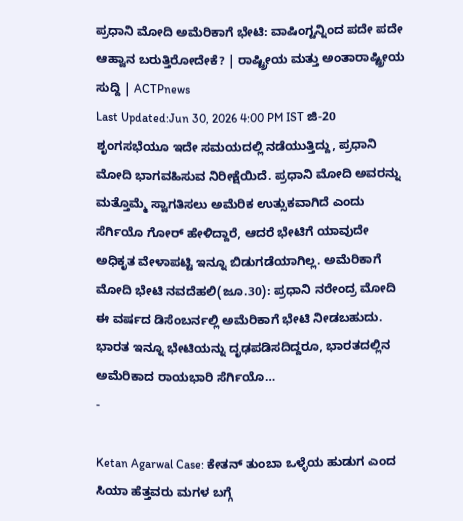ಪ್ರಧಾನಿ ಮೋದಿ ಅಮೆರಿಕಾಗೆ ಭೇಟಿ: ವಾಷಿಂಗ್ಟನ್ನಿಂದ ಪದೇ ಪದೇ ಆಹ್ವಾನ ಬರುತ್ತಿರೋದೇಕೆ? | ರಾಷ್ಟ್ರೀಯ ಮತ್ತು ಅಂತಾರಾಷ್ಟ್ರೀಯ ಸುದ್ದಿ | ACTPnews
Last Updated:Jun 30, 2026 4:00 PM IST ಜಿ-20 ಶೃಂಗಸಭೆಯೂ ಇದೇ ಸಮಯದಲ್ಲಿ ನಡೆಯುತ್ತಿದ್ದು, ಪ್ರಧಾನಿ ಮೋದಿ ಭಾಗವಹಿಸುವ ನಿರೀಕ್ಷೆಯಿದೆ. ಪ್ರಧಾನಿ ಮೋದಿ ಅವರನ್ನು ಮತ್ತೊಮ್ಮೆ ಸ್ವಾಗತಿಸಲು ಅಮೆರಿಕ ಉತ್ಸುಕವಾಗಿದೆ ಎಂದು ಸೆರ್ಗಿಯೊ ಗೋರ್ ಹೇಳಿದ್ದಾರೆ, ಆದರೆ ಭೇಟಿಗೆ ಯಾವುದೇ ಅಧಿಕೃತ ವೇಳಾಪಟ್ಟಿ ಇನ್ನೂ ಬಿಡುಗಡೆಯಾಗಿಲ್ಲ. ಅಮೆರಿಕಾಗೆ ಮೋದಿ ಭೇಟಿ ನವದೆಹಲಿ(ಜೂ.30): ಪ್ರಧಾನಿ ನರೇಂದ್ರ ಮೋದಿ ಈ ವರ್ಷದ ಡಿಸೆಂಬರ್ನಲ್ಲಿ ಅಮೆರಿಕಾಗೆ ಭೇಟಿ ನೀಡಬಹುದು. ಭಾರತ ಇನ್ನೂ ಭೇಟಿಯನ್ನು ದೃಢಪಡಿಸದಿದ್ದರೂ, ಭಾರತದಲ್ಲಿನ ಅಮೆರಿಕಾದ ರಾಯಭಾರಿ ಸೆರ್ಗಿಯೊ…
-

Ketan Agarwal Case: ಕೇತನ್ ತುಂಬಾ ಒಳ್ಳೆಯ ಹುಡುಗ ಎಂದ ಸಿಯಾ ಹೆತ್ತವರು ಮಗಳ ಬಗ್ಗೆ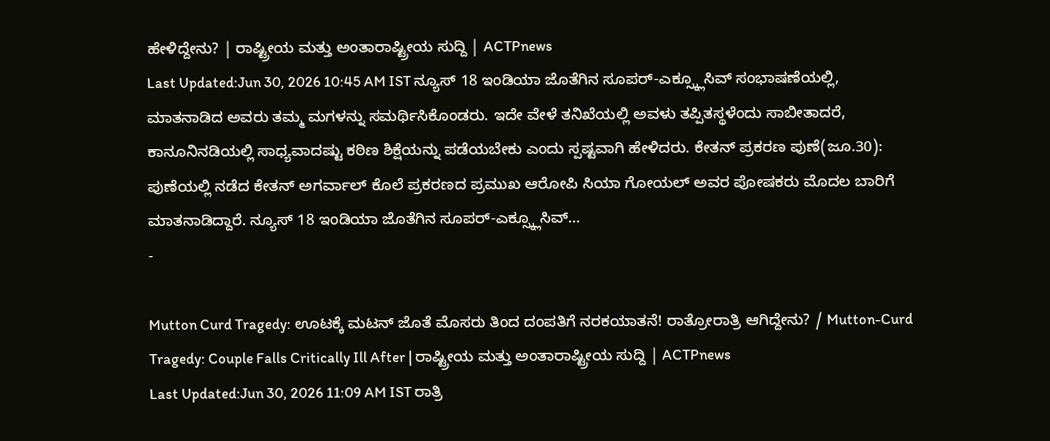ಹೇಳಿದ್ದೇನು? | ರಾಷ್ಟ್ರೀಯ ಮತ್ತು ಅಂತಾರಾಷ್ಟ್ರೀಯ ಸುದ್ದಿ | ACTPnews
Last Updated:Jun 30, 2026 10:45 AM IST ನ್ಯೂಸ್ 18 ಇಂಡಿಯಾ ಜೊತೆಗಿನ ಸೂಪರ್-ಎಕ್ಸ್ಕ್ಲೂಸಿವ್ ಸಂಭಾಷಣೆಯಲ್ಲಿ, ಮಾತನಾಡಿದ ಅವರು ತಮ್ಮ ಮಗಳನ್ನು ಸಮರ್ಥಿಸಿಕೊಂಡರು. ಇದೇ ವೇಳೆ ತನಿಖೆಯಲ್ಲಿ ಅವಳು ತಪ್ಪಿತಸ್ಥಳೆಂದು ಸಾಬೀತಾದರೆ, ಕಾನೂನಿನಡಿಯಲ್ಲಿ ಸಾಧ್ಯವಾದಷ್ಟು ಕಠಿಣ ಶಿಕ್ಷೆಯನ್ನು ಪಡೆಯಬೇಕು ಎಂದು ಸ್ಪಷ್ಟವಾಗಿ ಹೇಳಿದರು. ಕೇತನ್ ಪ್ರಕರಣ ಪುಣೆ(ಜೂ.30): ಪುಣೆಯಲ್ಲಿ ನಡೆದ ಕೇತನ್ ಅಗರ್ವಾಲ್ ಕೊಲೆ ಪ್ರಕರಣದ ಪ್ರಮುಖ ಆರೋಪಿ ಸಿಯಾ ಗೋಯಲ್ ಅವರ ಪೋಷಕರು ಮೊದಲ ಬಾರಿಗೆ ಮಾತನಾಡಿದ್ದಾರೆ. ನ್ಯೂಸ್ 18 ಇಂಡಿಯಾ ಜೊತೆಗಿನ ಸೂಪರ್-ಎಕ್ಸ್ಕ್ಲೂಸಿವ್…
-

Mutton Curd Tragedy: ಊಟಕ್ಕೆ ಮಟನ್ ಜೊತೆ ಮೊಸರು ತಿಂದ ದಂಪತಿಗೆ ನರಕಯಾತನೆ! ರಾತ್ರೋರಾತ್ರಿ ಆಗಿದ್ದೇನು? / Mutton-Curd Tragedy: Couple Falls Critically Ill After | ರಾಷ್ಟ್ರೀಯ ಮತ್ತು ಅಂತಾರಾಷ್ಟ್ರೀಯ ಸುದ್ದಿ | ACTPnews
Last Updated:Jun 30, 2026 11:09 AM IST ರಾತ್ರಿ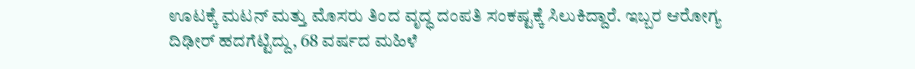ಊಟಕ್ಕೆ ಮಟನ್ ಮತ್ತು ಮೊಸರು ತಿಂದ ವೃದ್ಧ ದಂಪತಿ ಸಂಕಷ್ಟಕ್ಕೆ ಸಿಲುಕಿದ್ದಾರೆ. ಇಬ್ಬರ ಆರೋಗ್ಯ ದಿಢೀರ್ ಹದಗೆಟ್ಟಿದ್ದು, 68 ವರ್ಷದ ಮಹಿಳೆ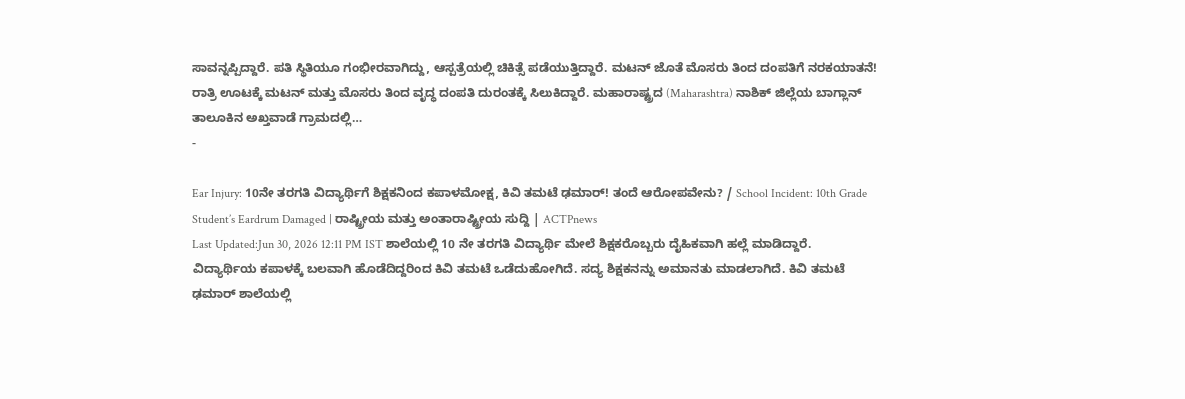ಸಾವನ್ನಪ್ಪಿದ್ದಾರೆ. ಪತಿ ಸ್ಥಿತಿಯೂ ಗಂಭೀರವಾಗಿದ್ದು, ಆಸ್ಪತ್ರೆಯಲ್ಲಿ ಚಿಕಿತ್ಸೆ ಪಡೆಯುತ್ತಿದ್ದಾರೆ. ಮಟನ್ ಜೊತೆ ಮೊಸರು ತಿಂದ ದಂಪತಿಗೆ ನರಕಯಾತನೆ! ರಾತ್ರಿ ಊಟಕ್ಕೆ ಮಟನ್ ಮತ್ತು ಮೊಸರು ತಿಂದ ವೃದ್ಧ ದಂಪತಿ ದುರಂತಕ್ಕೆ ಸಿಲುಕಿದ್ದಾರೆ. ಮಹಾರಾಷ್ಟ್ರದ (Maharashtra) ನಾಶಿಕ್ ಜಿಲ್ಲೆಯ ಬಾಗ್ಲಾನ್ ತಾಲೂಕಿನ ಅಖ್ತವಾಡೆ ಗ್ರಾಮದಲ್ಲಿ…
-

Ear Injury: 10ನೇ ತರಗತಿ ವಿದ್ಯಾರ್ಥಿಗೆ ಶಿಕ್ಷಕನಿಂದ ಕಪಾಳಮೋಕ್ಷ, ಕಿವಿ ತಮಟೆ ಢಮಾರ್! ತಂದೆ ಆರೋಪವೇನು? / School Incident: 10th Grade Student’s Eardrum Damaged | ರಾಷ್ಟ್ರೀಯ ಮತ್ತು ಅಂತಾರಾಷ್ಟ್ರೀಯ ಸುದ್ದಿ | ACTPnews
Last Updated:Jun 30, 2026 12:11 PM IST ಶಾಲೆಯಲ್ಲಿ 10 ನೇ ತರಗತಿ ವಿದ್ಯಾರ್ಥಿ ಮೇಲೆ ಶಿಕ್ಷಕರೊಬ್ಬರು ದೈಹಿಕವಾಗಿ ಹಲ್ಲೆ ಮಾಡಿದ್ದಾರೆ. ವಿದ್ಯಾರ್ಥಿಯ ಕಪಾಳಕ್ಕೆ ಬಲವಾಗಿ ಹೊಡೆದಿದ್ದರಿಂದ ಕಿವಿ ತಮಟೆ ಒಡೆದುಹೋಗಿದೆ. ಸದ್ಯ ಶಿಕ್ಷಕನನ್ನು ಅಮಾನತು ಮಾಡಲಾಗಿದೆ. ಕಿವಿ ತಮಟೆ ಢಮಾರ್ ಶಾಲೆಯಲ್ಲಿ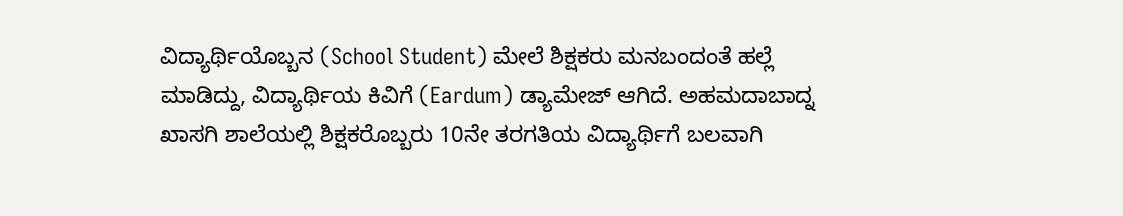ವಿದ್ಯಾರ್ಥಿಯೊಬ್ಬನ (School Student) ಮೇಲೆ ಶಿಕ್ಷಕರು ಮನಬಂದಂತೆ ಹಲ್ಲೆ ಮಾಡಿದ್ದು, ವಿದ್ಯಾರ್ಥಿಯ ಕಿವಿಗೆ (Eardum) ಡ್ಯಾಮೇಜ್ ಆಗಿದೆ. ಅಹಮದಾಬಾದ್ನ ಖಾಸಗಿ ಶಾಲೆಯಲ್ಲಿ ಶಿಕ್ಷಕರೊಬ್ಬರು 10ನೇ ತರಗತಿಯ ವಿದ್ಯಾರ್ಥಿಗೆ ಬಲವಾಗಿ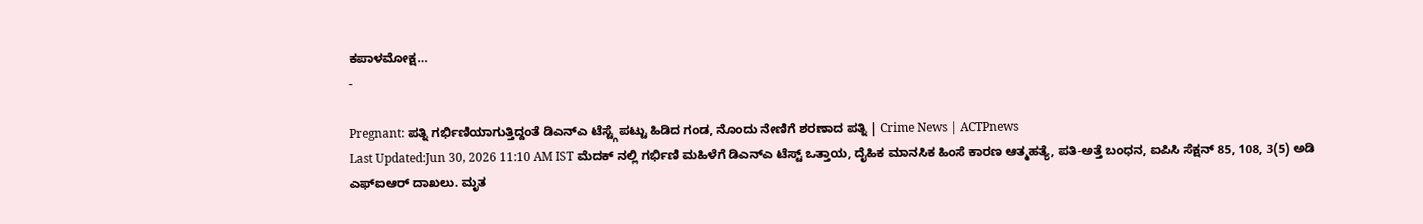ಕಪಾಳಮೋಕ್ಷ…
-

Pregnant: ಪತ್ನಿ ಗರ್ಭಿಣಿಯಾಗುತ್ತಿದ್ದಂತೆ ಡಿಎನ್ಎ ಟೆಸ್ಟ್ಗೆ ಪಟ್ಟು ಹಿಡಿದ ಗಂಡ, ನೊಂದು ನೇಣಿಗೆ ಶರಣಾದ ಪತ್ನಿ | Crime News | ACTPnews
Last Updated:Jun 30, 2026 11:10 AM IST ಮೆದಕ್ ನಲ್ಲಿ ಗರ್ಭಿಣಿ ಮಹಿಳೆಗೆ ಡಿಎನ್ಎ ಟೆಸ್ಟ್ ಒತ್ತಾಯ, ದೈಹಿಕ ಮಾನಸಿಕ ಹಿಂಸೆ ಕಾರಣ ಆತ್ಮಹತ್ಯೆ, ಪತಿ-ಅತ್ತೆ ಬಂಧನ, ಐಪಿಸಿ ಸೆಕ್ಷನ್ 85, 108, 3(5) ಅಡಿ ಎಫ್ಐಆರ್ ದಾಖಲು. ಮೃತ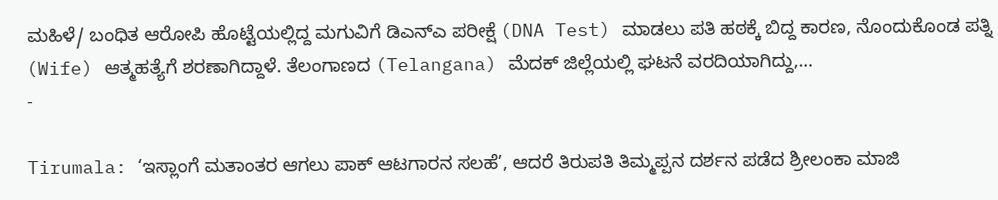ಮಹಿಳೆ/ ಬಂಧಿತ ಆರೋಪಿ ಹೊಟ್ಟೆಯಲ್ಲಿದ್ದ ಮಗುವಿಗೆ ಡಿಎನ್ಎ ಪರೀಕ್ಷೆ (DNA Test) ಮಾಡಲು ಪತಿ ಹಠಕ್ಕೆ ಬಿದ್ದ ಕಾರಣ, ನೊಂದುಕೊಂಡ ಪತ್ನಿ (Wife) ಆತ್ಮಹತ್ಯೆಗೆ ಶರಣಾಗಿದ್ದಾಳೆ. ತೆಲಂಗಾಣದ (Telangana) ಮೆದಕ್ ಜಿಲ್ಲೆಯಲ್ಲಿ ಘಟನೆ ವರದಿಯಾಗಿದ್ದು,…
-

Tirumala: ‘ಇಸ್ಲಾಂಗೆ ಮತಾಂತರ ಆಗಲು ಪಾಕ್ ಆಟಗಾರನ ಸಲಹೆ’, ಆದರೆ ತಿರುಪತಿ ತಿಮ್ಮಪ್ಪನ ದರ್ಶನ ಪಡೆದ ಶ್ರೀಲಂಕಾ ಮಾಜಿ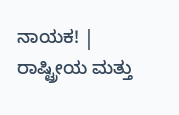ನಾಯಕ! | ರಾಷ್ಟ್ರೀಯ ಮತ್ತು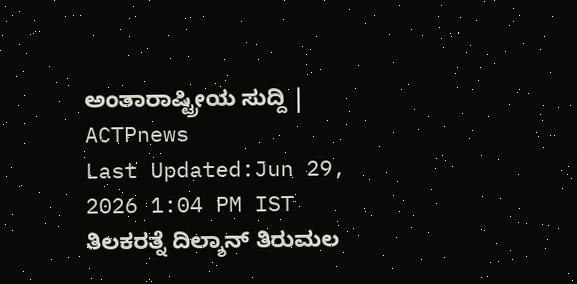ಅಂತಾರಾಷ್ಟ್ರೀಯ ಸುದ್ದಿ | ACTPnews
Last Updated:Jun 29, 2026 1:04 PM IST ತಿಲಕರತ್ನೆ ದಿಲ್ಶಾನ್ ತಿರುಮಲ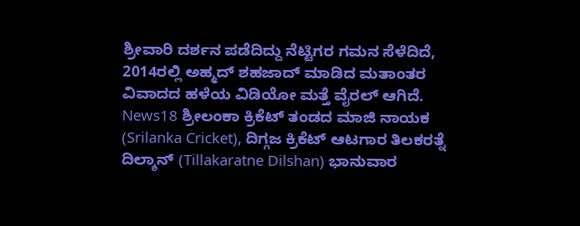ಶ್ರೀವಾರಿ ದರ್ಶನ ಪಡೆದಿದ್ದು ನೆಟ್ಟಿಗರ ಗಮನ ಸೆಳೆದಿದೆ, 2014ರಲ್ಲಿ ಅಹ್ಮದ್ ಶಹಜಾದ್ ಮಾಡಿದ ಮತಾಂತರ ವಿವಾದದ ಹಳೆಯ ವಿಡಿಯೋ ಮತ್ತೆ ವೈರಲ್ ಆಗಿದೆ. News18 ಶ್ರೀಲಂಕಾ ಕ್ರಿಕೆಟ್ ತಂಡದ ಮಾಜಿ ನಾಯಕ (Srilanka Cricket), ದಿಗ್ಗಜ ಕ್ರಿಕೆಟ್ ಆಟಗಾರ ತಿಲಕರತ್ನೆ ದಿಲ್ಶಾನ್ (Tillakaratne Dilshan) ಭಾನುವಾರ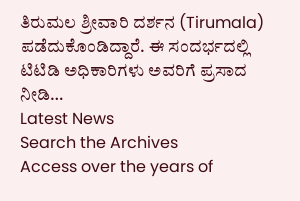ತಿರುಮಲ ಶ್ರೀವಾರಿ ದರ್ಶನ (Tirumala) ಪಡೆದುಕೊಂಡಿದ್ದಾರೆ. ಈ ಸಂದರ್ಭದಲ್ಲಿ ಟಿಟಿಡಿ ಅಧಿಕಾರಿಗಳು ಅವರಿಗೆ ಪ್ರಸಾದ ನೀಡಿ…
Latest News
Search the Archives
Access over the years of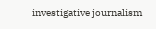investigative journalism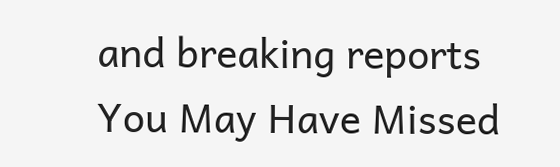and breaking reports
You May Have Missed